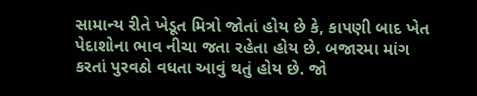સામાન્ય રીતે ખેડૂત મિત્રો જોતાં હોય છે કે, કાપણી બાદ ખેત પેદાશોના ભાવ નીચા જતા રહેતા હોય છે. બજારમા માંગ કરતાં પુરવઠો વધતા આવું થતું હોય છે. જો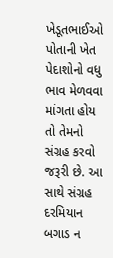ખેડૂતભાઈઓ પોતાની ખેત પેદાશોનો વધુ ભાવ મેળવવા માંગતા હોય તો તેમનો સંગ્રહ કરવો જરૂરી છે. આ સાથે સંગ્રહ દરમિયાન બગાડ ન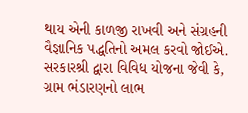થાય એની કાળજી રાખવી અને સંગ્રહની વૈજ્ઞાનિક પદ્ધતિનો અમલ કરવો જોઈએ. સરકારશ્રી દ્વારા વિવિધ યોજના જેવી કે, ગ્રામ ભંડારણનો લાભ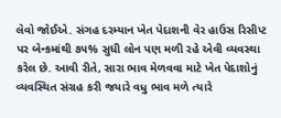લેવો જોઈએ. સંગહ દરમ્યાન ખેત પેદાશની વેર હાઉસ રિસીપ્ટ પર બેન્કમાંથી ૭૫% સુધી લોન પણ મળી રહે એવી વ્યવસ્થા કરેલ છે. આવી રીતે, સારા ભાવ મેળવવા માટે ખેત પેદાશોનું વ્યવસ્થિત સંગ્રહ કરી જયારે વધુ ભાવ મળે ત્યારે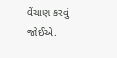વેંચાણ કરવું જોઈએ.